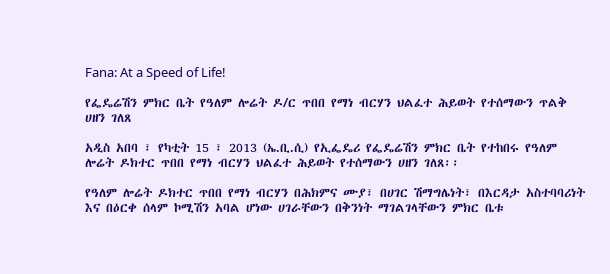Fana: At a Speed of Life!

የፌዴሬሽን ምክር ቤት የዓለም ሎሬት ዶ/ር ጥበበ የማነ ብርሃን ህልፈተ ሕይወት የተሰማውን ጥልቅ ሀዘን ገለጸ

አዲስ አበባ ፣ የካቲት 15 ፣ 2013 (ኤ.ቢ.ሲ) የኢፌዴሪ የፌዴሬሽን ምክር ቤት የተከበሩ የዓለም ሎሬት ዶክተር ጥበበ የማነ ብርሃን ህልፈተ ሕይወት የተሰማውን ሀዘን ገለጸ፡፡

የዓለም ሎሬት ዶክተር ጥበበ የማነ ብርሃን በሕክምና ሙያ፣ በሀገር ሽማግሌነት፣ በእርዳታ አስተባባሪነት እና በዕርቀ ሰላም ኮሚሽን አባል ሆነው ሀገራቸውን በቅንነት ማገልገላቸውን ምክር ቤቱ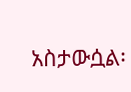አስታውሷል፡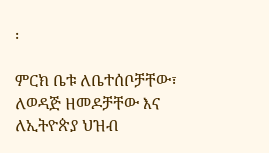፡

ምርክ ቤቱ ለቤተሰቦቻቸው፣ ለወዳጅ ዘመዶቻቸው እና ለኢትዮጵያ ህዝብ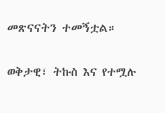መጽናናትን ተመኝቷል።

ወቅታዊ፣ ትኩስ እና የተሟሉ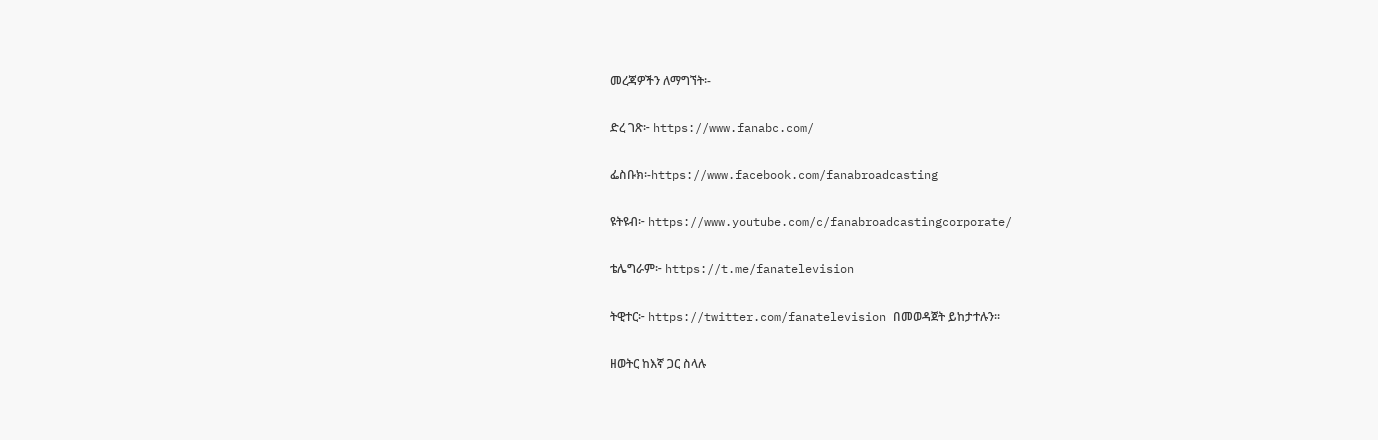መረጃዎችን ለማግኘት፡-

ድረ ገጽ፦ https://www.fanabc.com/

ፌስቡክ፡-https://www.facebook.com/fanabroadcasting

ዩትዩብ፦ https://www.youtube.com/c/fanabroadcastingcorporate/

ቴሌግራም፦ https://t.me/fanatelevision

ትዊተር፦ https://twitter.com/fanatelevision በመወዳጀት ይከታተሉን፡፡

ዘወትር ከእኛ ጋር ስላሉ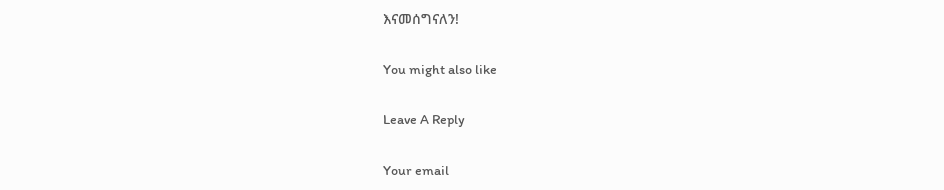እናመሰግናለን!

You might also like

Leave A Reply

Your email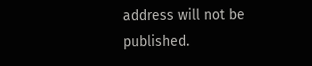address will not be published.